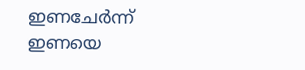ഇണചേർന്ന് ഇണയെ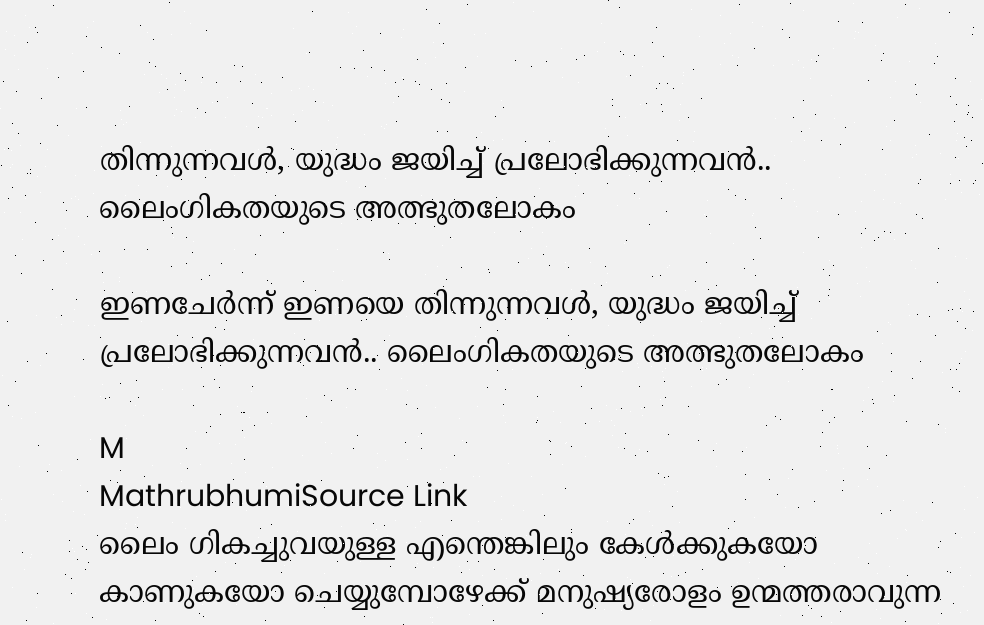തിന്നുന്നവൾ, യുദ്ധം ജയിച്ച് പ്രലോഭിക്കുന്നവൻ.. ലൈംഗികതയുടെ അത്ഭുതലോകം

ഇണചേർന്ന് ഇണയെ തിന്നുന്നവൾ, യുദ്ധം ജയിച്ച് പ്രലോഭിക്കുന്നവൻ.. ലൈംഗികതയുടെ അത്ഭുതലോകം

M
MathrubhumiSource Link
ലൈം ഗികച്ചുവയുള്ള എന്തെങ്കിലും കേൾക്കുകയോ കാണുകയോ ചെയ്യുമ്പോഴേക്ക് മനുഷ്യരോളം ഉന്മത്തരാവുന്ന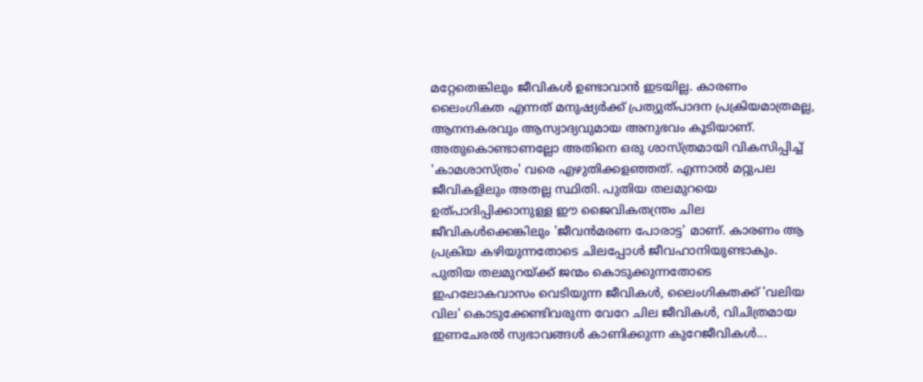മറ്റേതെങ്കിലും ജീവികൾ ഉണ്ടാവാൻ ഇടയില്ല. കാരണം ലൈംഗികത എന്നത് മനുഷ്യർക്ക് പ്രത്യുത്പാദന പ്രക്രിയമാത്രമല്ല, ആനന്ദകരവും ആസ്വാദ്യവുമായ അനുഭവം കൂടിയാണ്. അതുകൊണ്ടാണല്ലോ അതിനെ ഒരു ശാസ്ത്രമായി വികസിപ്പിച്ച് 'കാമശാസ്ത്രം' വരെ എഴുതിക്കളഞ്ഞത്. എന്നാൽ മറ്റുപല ജീവികളിലും അതല്ല സ്ഥിതി. പുതിയ തലമുറയെ ഉത്പാദിപ്പിക്കാനുള്ള ഈ ജൈവികതന്ത്രം ചില ജീവികൾക്കെങ്കിലും 'ജീവൻമരണ പോരാട്ട' മാണ്. കാരണം ആ പ്രക്രിയ കഴിയുന്നതോടെ ചിലപ്പോൾ ജീവഹാനിയുണ്ടാകും. പുതിയ തലമുറയ്ക്ക് ജന്മം കൊടുക്കുന്നതോടെ ഇഹലോകവാസം വെടിയുന്ന ജീവികൾ, ലൈംഗികതക്ക് 'വലിയ വില' കൊടുക്കേണ്ടിവരുന്ന വേറേ ചില ജീവികൾ, വിചിത്രമായ ഇണചേരൽ സ്വഭാവങ്ങൾ കാണിക്കുന്ന കുറേജീവികൾ...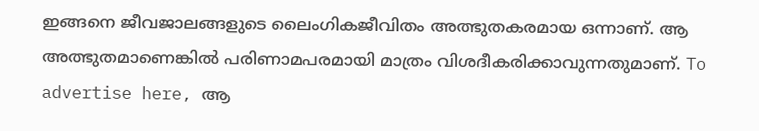ഇങ്ങനെ ജീവജാലങ്ങളുടെ ലൈംഗികജീവിതം അത്ഭുതകരമായ ഒന്നാണ്. ആ അത്ഭുതമാണെങ്കിൽ പരിണാമപരമായി മാത്രം വിശദീകരിക്കാവുന്നതുമാണ്. To advertise here, ആ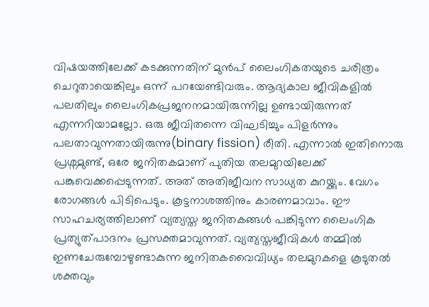വിഷയത്തിലേക്ക് കടക്കുന്നതിന് മുൻപ് ലൈംഗികതയുടെ ചരിത്രം ചെറുതായെങ്കിലും ഒന്ന് പറയേണ്ടിവരും. ആദ്യകാല ജീവികളിൽ പലതിലും ലൈംഗികപ്രജനനമായിരുന്നില്ല ഉണ്ടായിരുന്നത് എന്നറിയാമല്ലോ. ഒരു ജീവിതന്നെ വിഘടിച്ചും പിളർന്നും പലതാവുന്നതായിരുന്നു(binary fission) രീതി. എന്നാൽ ഇതിനൊരു പ്രശ്നമുണ്ട്, ഒരേ ജനിതകമാണ് പുതിയ തലമുറയിലേക്ക് പങ്കുവെക്കപ്പെടുന്നത്. അത് അതിജീവന സാധ്യത കുറയ്ക്കും. വേഗം രോഗങ്ങൾ പിടിപെടും. കൂട്ടനാശത്തിനും കാരണമാവാം. ഈ സാഹചര്യത്തിലാണ് വ്യത്യസ്ത ജനിതകങ്ങൾ പങ്കിടുന്ന ലൈംഗിക പ്രത്യുത്പാദനം പ്രസക്തമാവുന്നത്. വ്യത്യസ്തജീവികൾ തമ്മിൽ ഇണചേരുമ്പോഴുണ്ടാകുന്ന ജനിതകവൈവിധ്യം തലമുറകളെ കൂടുതൽ ശക്തവും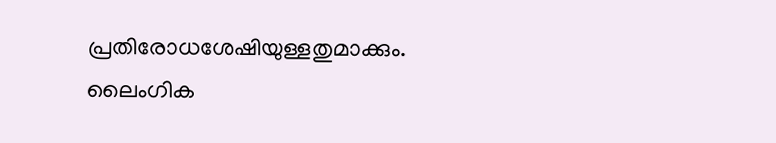പ്രതിരോധശേഷിയുള്ളതുമാക്കും. ലൈംഗിക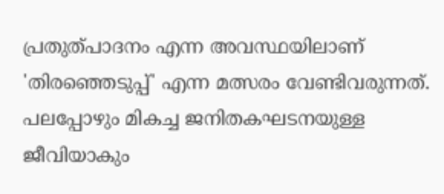പ്രതുത്പാദനം എന്ന അവസ്ഥയിലാണ് 'തിരഞ്ഞെടുപ്പ്' എന്ന മത്സരം വേണ്ടിവരുന്നത്. പലപ്പോഴും മികച്ച ജനിതകഘടനയുള്ള ജീവിയാകും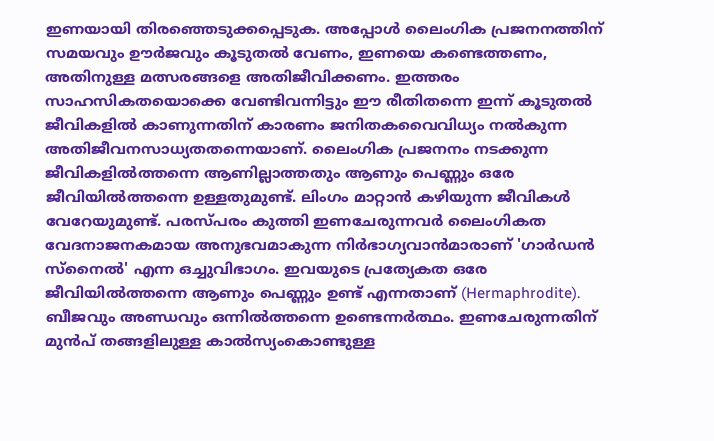ഇണയായി തിരഞ്ഞെടുക്കപ്പെടുക. അപ്പോൾ ലൈംഗിക പ്രജനനത്തിന് സമയവും ഊർജവും കൂടുതൽ വേണം, ഇണയെ കണ്ടെത്തണം, അതിനുള്ള മത്സരങ്ങളെ അതിജീവിക്കണം. ഇത്തരം സാഹസികതയൊക്കെ വേണ്ടിവന്നിട്ടും ഈ രീതിതന്നെ ഇന്ന് കൂടുതൽ ജീവികളിൽ കാണുന്നതിന് കാരണം ജനിതകവൈവിധ്യം നൽകുന്ന അതിജീവനസാധ്യതതന്നെയാണ്. ലൈംഗിക പ്രജനനം നടക്കുന്ന ജീവികളിൽത്തന്നെ ആണില്ലാത്തതും ആണും പെണ്ണും ഒരേ ജീവിയിൽത്തന്നെ ഉള്ളതുമുണ്ട്. ലിംഗം മാറ്റാൻ കഴിയുന്ന ജീവികൾ വേറേയുമുണ്ട്. പരസ്പരം കുത്തി ഇണചേരുന്നവർ ലൈംഗികത വേദനാജനകമായ അനുഭവമാകുന്ന നിർഭാഗ്യവാൻമാരാണ് 'ഗാർഡൻ സ്നൈൽ' എന്ന ഒച്ചുവിഭാഗം. ഇവയുടെ പ്രത്യേകത ഒരേ ജീവിയിൽത്തന്നെ ആണും പെണ്ണും ഉണ്ട് എന്നതാണ് (Hermaphrodite). ബീജവും അണ്ഡവും ഒന്നിൽത്തന്നെ ഉണ്ടെന്നർത്ഥം. ഇണചേരുന്നതിന് മുൻപ് തങ്ങളിലുള്ള കാൽസ്യംകൊണ്ടുള്ള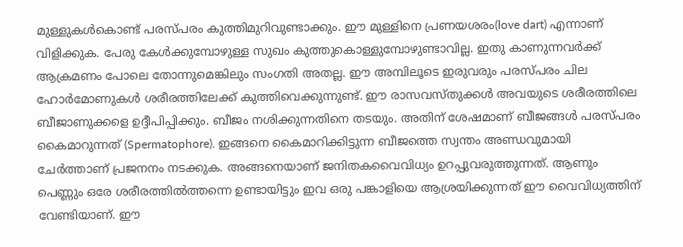മുള്ളുകൾകൊണ്ട് പരസ്പരം കുത്തിമുറിവുണ്ടാക്കും. ഈ മുള്ളിനെ പ്രണയശരം(love dart) എന്നാണ് വിളിക്കുക. പേരു കേൾക്കുമ്പോഴുള്ള സുഖം കുത്തുകൊള്ളുമ്പോഴുണ്ടാവില്ല. ഇതു കാണുന്നവർക്ക് ആക്രമണം പോലെ തോന്നുമെങ്കിലും സംഗതി അതല്ല. ഈ അമ്പിലൂടെ ഇരുവരും പരസ്പരം ചില ഹോർമോണുകൾ ശരീരത്തിലേക്ക് കുത്തിവെക്കുന്നുണ്ട്. ഈ രാസവസ്തുക്കൾ അവയുടെ ശരീരത്തിലെ ബീജാണുക്കളെ ഉദ്ദീപിപ്പിക്കും. ബീജം നശിക്കുന്നതിനെ തടയും. അതിന് ശേഷമാണ് ബീജങ്ങൾ പരസ്പരം കൈമാറുന്നത് (Spermatophore). ഇങ്ങനെ കൈമാറിക്കിട്ടുന്ന ബീജത്തെ സ്വന്തം അണ്ഡവുമായി ചേർത്താണ് പ്രജനനം നടക്കുക. അങ്ങനെയാണ് ജനിതകവൈവിധ്യം ഉറപ്പുവരുത്തുന്നത്. ആണും പെണ്ണും ഒരേ ശരീരത്തിൽത്തന്നെ ഉണ്ടായിട്ടും ഇവ ഒരു പങ്കാളിയെ ആശ്രയിക്കുന്നത് ഈ വൈവിധ്യത്തിന് വേണ്ടിയാണ്. ഈ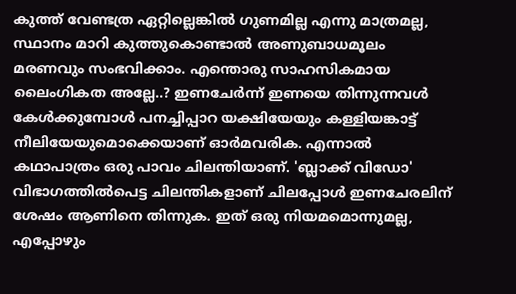കുത്ത് വേണ്ടത്ര ഏറ്റില്ലെങ്കിൽ ഗുണമില്ല എന്നു മാത്രമല്ല, സ്ഥാനം മാറി കുത്തുകൊണ്ടാൽ അണുബാധമൂലം മരണവും സംഭവിക്കാം. എന്തൊരു സാഹസികമായ ലൈംഗികത അല്ലേ..? ഇണചേർന്ന് ഇണയെ തിന്നുന്നവൾ കേൾക്കുമ്പോൾ പനച്ചിപ്പാറ യക്ഷിയേയും കള്ളിയങ്കാട്ട് നീലിയേയുമൊക്കെയാണ് ഓർമവരിക. എന്നാൽ കഥാപാത്രം ഒരു പാവം ചിലന്തിയാണ്. 'ബ്ലാക്ക് വിഡോ' വിഭാഗത്തിൽപെട്ട ചിലന്തികളാണ് ചിലപ്പോൾ ഇണചേരലിന് ശേഷം ആണിനെ തിന്നുക. ഇത് ഒരു നിയമമൊന്നുമല്ല, എപ്പോഴും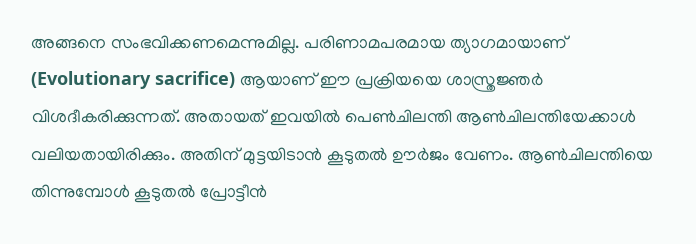അങ്ങനെ സംഭവിക്കണമെന്നുമില്ല. പരിണാമപരമായ ത്യാഗമായാണ് (Evolutionary sacrifice) ആയാണ് ഈ പ്രക്രിയയെ ശാസ്ത്രജ്ഞർ വിശദീകരിക്കുന്നത്. അതായത് ഇവയിൽ പെൺചിലന്തി ആൺചിലന്തിയേക്കാൾ വലിയതായിരിക്കും. അതിന് മുട്ടയിടാൻ കൂടുതൽ ഊർജം വേണം. ആൺചിലന്തിയെ തിന്നുമ്പോൾ കൂടുതൽ പ്രോട്ടീൻ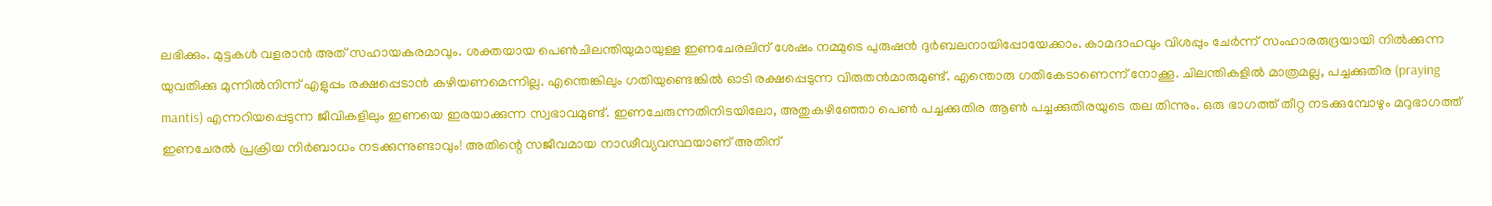ലഭിക്കും. മുട്ടകൾ വളരാൻ അത് സഹായകരമാവും. ശക്തയായ പെൺചിലന്തിയുമായുള്ള ഇണചേരലിന് ശേഷം നമ്മുടെ പുരുഷൻ ദുർബലനായിപ്പോയേക്കാം. കാമദാഹവും വിശപ്പും ചേർന്ന് സംഹാരരുദ്രയായി നിൽക്കുന്ന യുവതിക്കു മുന്നിൽനിന്ന് എളുപ്പം രക്ഷപ്പെടാൻ കഴിയണമെന്നില്ല. എന്തെങ്കിലും ഗതിയുണ്ടെങ്കിൽ ഓടി രക്ഷപ്പെടുന്ന വിരുതൻമാരുമുണ്ട്. എന്തൊരു ഗതികേടാണെന്ന് നോക്കൂ. ചിലന്തികളിൽ മാത്രമല്ല, പച്ചക്കുതിര (praying mantis) എന്നറിയപ്പെടുന്ന ജീവികളിലും ഇണയെ ഇരയാക്കുന്ന സ്വഭാവമുണ്ട്. ഇണചേരുന്നതിനിടയിലോ, അതുകഴിഞ്ഞോ പെൺ പച്ചക്കുതിര ആൺ പച്ചക്കുതിരയുടെ തല തിന്നും. ഒരു ഭാഗത്ത് തീറ്റ നടക്കുമ്പോഴും മറുഭാഗത്ത് ഇണചേരൽ പ്രക്രിയ നിർബാധം നടക്കുന്നുണ്ടാവും! അതിന്റെ സജീവമായ നാഢീവ്യവസ്ഥയാണ് അതിന്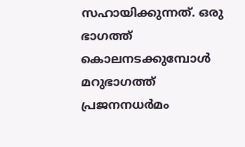സഹായിക്കുന്നത്. ഒരു ഭാഗത്ത് കൊലനടക്കുമ്പോൾ മറുഭാഗത്ത് പ്രജനനധർമം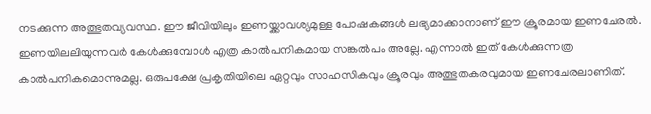നടക്കുന്ന അത്ഭുതവ്യവസ്ഥ. ഈ ജീവിയിലും ഇണയ്ക്കാവശ്യമുള്ള പോഷകങ്ങൾ ലഭ്യമാക്കാനാണ് ഈ ക്രൂരമായ ഇണചേരൽ. ഇണയിലലിയുന്നവർ കേൾക്കുമ്പോൾ എത്ര കാൽപനികമായ സങ്കൽപം അല്ലേ. എന്നാൽ ഇത് കേൾക്കുന്നത്ര കാൽപനികമൊന്നുമല്ല. ഒരുപക്ഷേ പ്രകൃതിയിലെ ഏറ്റവും സാഹസികവും ക്രൂരവും അത്ഭുതകരവുമായ ഇണചേരലാണിത്.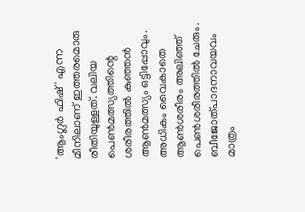'ആംഗ്ലർ ഫിഷ്' എന്ന മീനിലാണ് ഇത്തരമൊരു രീതിയുള്ളത്. വലിയ പെൺമത്സ്യത്തിന്റെ ശരീരത്തിൽ കുഞ്ഞൻ ആൺമത്സ്യം ഒട്ടിപ്പോവും. അധികം വൈകാതെ ആൺശരീരം അലിഞ്ഞ് പെൺശരീരത്തിൽ ചേരും. ബീജോത്പാദനാവയവം മാത്രം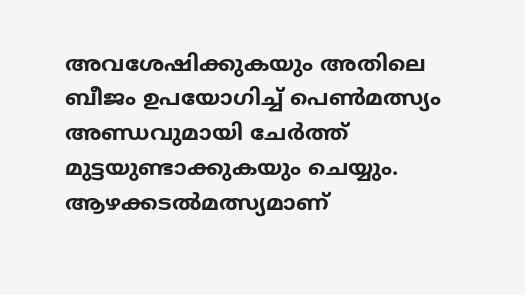അവശേഷിക്കുകയും അതിലെ ബീജം ഉപയോഗിച്ച് പെൺമത്സ്യം അണ്ഡവുമായി ചേർത്ത് മുട്ടയുണ്ടാക്കുകയും ചെയ്യും. ആഴക്കടൽമത്സ്യമാണ്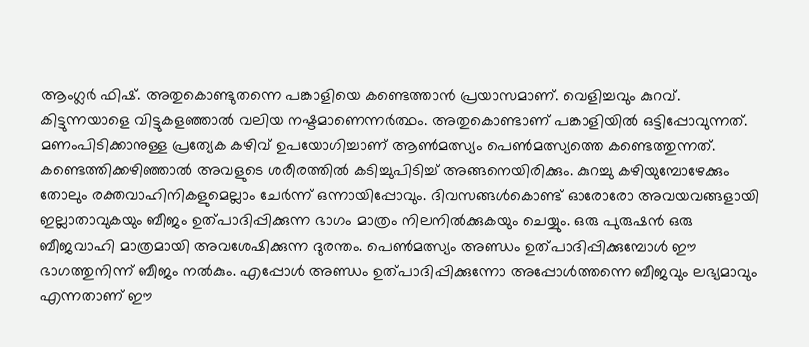ആംഗ്ലർ ഫിഷ്. അതുകൊണ്ടുതന്നെ പങ്കാളിയെ കണ്ടെത്താൻ പ്രയാസമാണ്. വെളിച്ചവും കുറവ്. കിട്ടുന്നയാളെ വിട്ടുകളഞ്ഞാൽ വലിയ നഷ്ടമാണെന്നർത്ഥം. അതുകൊണ്ടാണ് പങ്കാളിയിൽ ഒട്ടിപ്പോവുന്നത്. മണംപിടിക്കാനുള്ള പ്രത്യേക കഴിവ് ഉപയോഗിച്ചാണ് ആൺമത്സ്യം പെൺമത്സ്യത്തെ കണ്ടെത്തുന്നത്. കണ്ടെത്തിക്കഴിഞ്ഞാൽ അവളുടെ ശരീരത്തിൽ കടിച്ചുപിടിച്ച് അങ്ങനെയിരിക്കും. കുറച്ചു കഴിയുമ്പോഴേക്കും തോലും രക്തവാഹിനികളുമെല്ലാം ചേർന്ന് ഒന്നായിപ്പോവും. ദിവസങ്ങൾകൊണ്ട് ഓരോരോ അവയവങ്ങളായി ഇല്ലാതാവുകയും ബീജം ഉത്പാദിപ്പിക്കുന്ന ഭാഗം മാത്രം നിലനിൽക്കുകയും ചെയ്യും. ഒരു പുരുഷൻ ഒരു ബീജവാഹി മാത്രമായി അവശേഷിക്കുന്ന ദുരന്തം. പെൺമത്സ്യം അണ്ഡം ഉത്പാദിപ്പിക്കുമ്പോൾ ഈ ഭാഗത്തുനിന്ന് ബീജം നൽകും. എപ്പോൾ അണ്ഡം ഉത്പാദിപ്പിക്കുന്നോ അപ്പോൾത്തന്നെ ബീജവും ലഭ്യമാവും എന്നതാണ് ഈ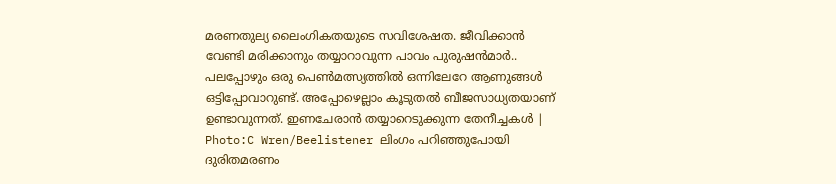മരണതുല്യ ലൈംഗികതയുടെ സവിശേഷത. ജീവിക്കാൻ വേണ്ടി മരിക്കാനും തയ്യാറാവുന്ന പാവം പുരുഷൻമാർ.. പലപ്പോഴും ഒരു പെൺമത്സ്യത്തിൽ ഒന്നിലേറേ ആണുങ്ങൾ ഒട്ടിപ്പോവാറുണ്ട്. അപ്പോഴെല്ലാം കൂടുതൽ ബീജസാധ്യതയാണ് ഉണ്ടാവുന്നത്. ഇണചേരാൻ തയ്യാറെടുക്കുന്ന തേനീച്ചകൾ | Photo:C Wren/Beelistener ലിംഗം പറിഞ്ഞുപോയി ദുരിതമരണം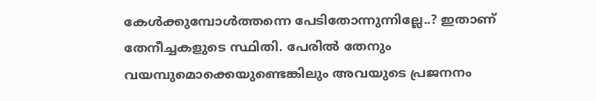കേൾക്കുമ്പോൾത്തന്നെ പേടിതോന്നുന്നില്ലേ..? ഇതാണ് തേനീച്ചകളുടെ സ്ഥിതി. പേരിൽ തേനും വയമ്പുമൊക്കെയുണ്ടെങ്കിലും അവയുടെ പ്രജനനം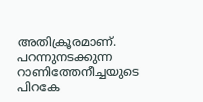അതിക്രൂരമാണ്. പറന്നുനടക്കുന്ന റാണിത്തേനീച്ചയുടെ പിറകേ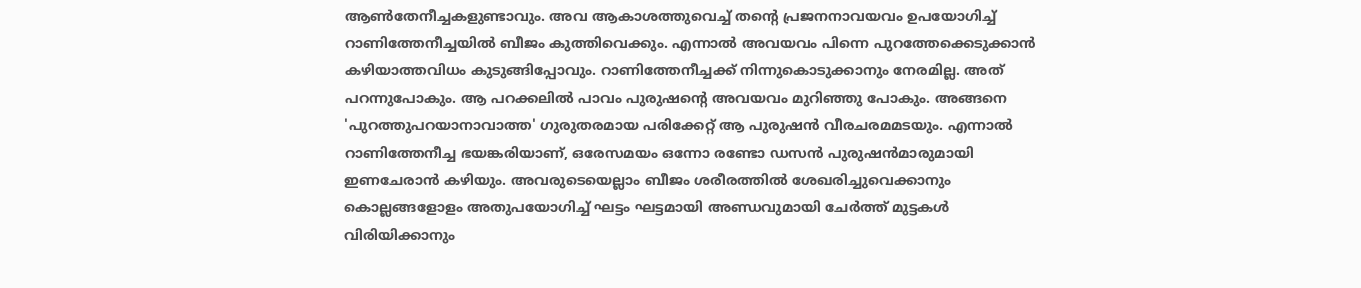ആൺതേനീച്ചകളുണ്ടാവും. അവ ആകാശത്തുവെച്ച് തന്റെ പ്രജനനാവയവം ഉപയോഗിച്ച് റാണിത്തേനീച്ചയിൽ ബീജം കുത്തിവെക്കും. എന്നാൽ അവയവം പിന്നെ പുറത്തേക്കെടുക്കാൻ കഴിയാത്തവിധം കുടുങ്ങിപ്പോവും. റാണിത്തേനീച്ചക്ക് നിന്നുകൊടുക്കാനും നേരമില്ല. അത് പറന്നുപോകും. ആ പറക്കലിൽ പാവം പുരുഷന്റെ അവയവം മുറിഞ്ഞു പോകും. അങ്ങനെ 'പുറത്തുപറയാനാവാത്ത' ഗുരുതരമായ പരിക്കേറ്റ് ആ പുരുഷൻ വീരചരമമടയും. എന്നാൽ റാണിത്തേനീച്ച ഭയങ്കരിയാണ്, ഒരേസമയം ഒന്നോ രണ്ടോ ഡസൻ പുരുഷൻമാരുമായി ഇണചേരാൻ കഴിയും. അവരുടെയെല്ലാം ബീജം ശരീരത്തിൽ ശേഖരിച്ചുവെക്കാനും കൊല്ലങ്ങളോളം അതുപയോഗിച്ച് ഘട്ടം ഘട്ടമായി അണ്ഡവുമായി ചേർത്ത് മുട്ടകൾ വിരിയിക്കാനും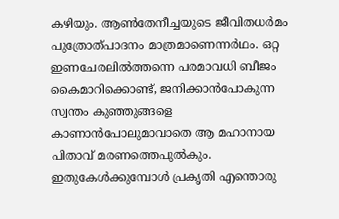കഴിയും. ആൺതേനീച്ചയുടെ ജീവിതധർമം പുത്രോത്പാദനം മാത്രമാണെന്നർഥം. ഒറ്റ ഇണചേരലിൽത്തന്നെ പരമാവധി ബീജം കൈമാറിക്കൊണ്ട്, ജനിക്കാൻപോകുന്ന സ്വന്തം കുഞ്ഞുങ്ങളെ കാണാൻപോലുമാവാതെ ആ മഹാനായ പിതാവ് മരണത്തെപുൽകും. ഇതുകേൾക്കുമ്പോൾ പ്രകൃതി എന്തൊരു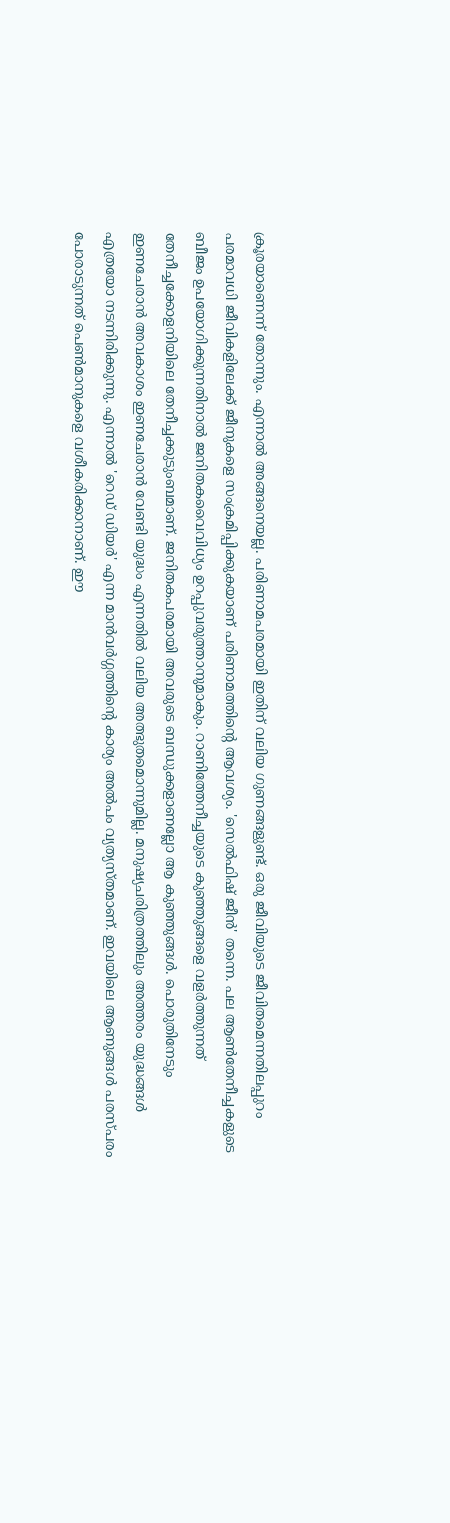ക്രൂരയാണെന്ന് തോന്നും. എന്നാൽ അങ്ങനെയല്ല. പരിണാമപരമായി ഇതിന് വലിയ ഗുണങ്ങളുണ്ട്. ഒരു ജീവിയുടെ ജീവിതമെന്നതിലപ്പുറം പരമാവധി ജീവികളിലേക്ക് ജീനുകളെ സംക്രമിപ്പിക്കുകയാണ് പരിണാമത്തിന്റെ ആവശ്യം. 'സെൽഫിഷ് ജീൻ' തന്നെ. പല ആൺതേനീച്ചകളുടെ ബീജം ഉപയോഗിക്കുന്നതിനാൽ ജനിതകവൈവിധ്യം ഉറപ്പുവരുത്താനുമാകും. റാണിത്തേനീച്ചയുടെ കുഞ്ഞുങ്ങളെ വളർത്തുന്നത് തേനീച്ചക്കോളനിയിലെ തേനീച്ചക്കുടുംബമാണ്. ജനിതകപരമായി അവരുടെ ബന്ധുക്കളാണല്ലോ ആ കുഞ്ഞുങ്ങൾ. പൊരുതിനേടും ഇണചേരാൻ അവകാശം ഇണചേരാൻ വേണ്ടി യുദ്ധം എന്നതിൽ വലിയ അത്ഭുതമൊന്നുമില്ല. മനുഷ്യചരിത്രത്തിലും അത്തരം യുദ്ധങ്ങൾ എത്രയോ നടന്നിരിക്കുന്നു. എന്നാൽ 'റെഡ് ഡിയർ' എന്ന മാൻവർഗ്ഗത്തിന്റെ കാര്യം അൽപം വ്യത്യസ്തമാണ്. ഇവയിലെ ആണുങ്ങൾ പരസ്പരം പോരാടുന്നത് പെൺമാനുകളെ വശീകരിക്കാനാണ്. ഈ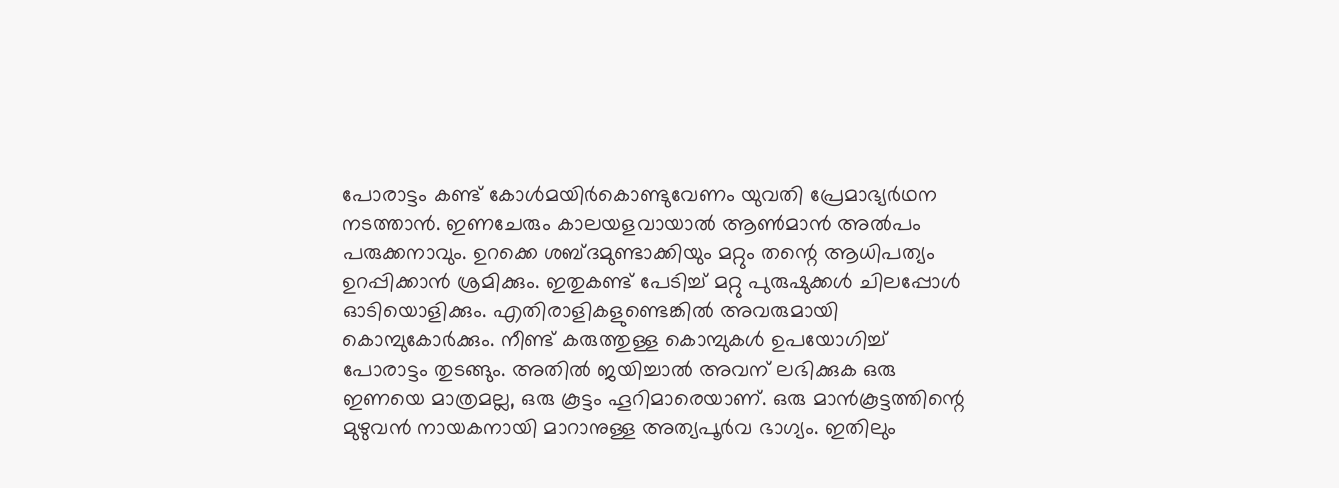പോരാട്ടം കണ്ട് കോൾമയിർകൊണ്ടുവേണം യുവതി പ്രേമാഭ്യർഥന നടത്താൻ. ഇണചേരും കാലയളവായാൽ ആൺമാൻ അൽപം പരുക്കനാവും. ഉറക്കെ ശബ്ദമുണ്ടാക്കിയും മറ്റും തന്റെ ആധിപത്യം ഉറപ്പിക്കാൻ ശ്രമിക്കും. ഇതുകണ്ട് പേടിച്ച് മറ്റു പുരുഷുക്കൾ ചിലപ്പോൾ ഓടിയൊളിക്കും. എതിരാളികളുണ്ടെങ്കിൽ അവരുമായി കൊമ്പുകോർക്കും. നീണ്ട് കരുത്തുള്ള കൊമ്പുകൾ ഉപയോഗിച്ച് പോരാട്ടം തുടങ്ങും. അതിൽ ജയിച്ചാൽ അവന് ലഭിക്കുക ഒരു ഇണയെ മാത്രമല്ല, ഒരു കൂട്ടം ഹൂറിമാരെയാണ്. ഒരു മാൻകൂട്ടത്തിന്റെ മുഴുവൻ നായകനായി മാറാനുള്ള അത്യപൂർവ ഭാഗ്യം. ഇതിലും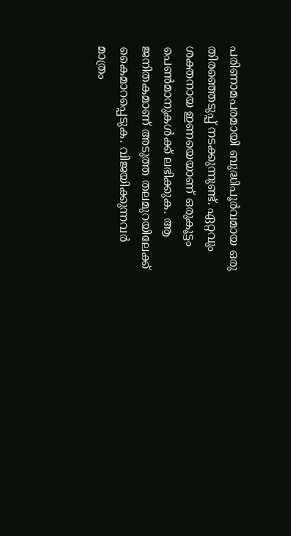പരിണാമപരമായി ബുദ്ധിപൂർവമായ ഒരു തിരഞ്ഞെടുപ്പ് നടക്കുന്നുണ്ട്. ഏറ്റവും ശക്തനായ ഇണയെയാണ് ഒരുകൂട്ടം പെൺമാനുകൾക്ക് ലഭിക്കുക. ആ ജനിതകമാണ് അടുത്ത തലമുറയിലേക്ക് കൈമാറപ്പെടുക. വിജയിക്കുന്നവർ മാത്രം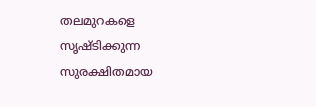തലമുറകളെ സൃഷ്ടിക്കുന്ന സുരക്ഷിതമായ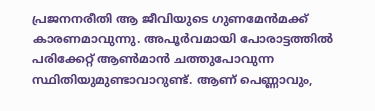പ്രജനനരീതി ആ ജീവിയുടെ ഗുണമേൻമക്ക് കാരണമാവുന്നു. അപൂർവമായി പോരാട്ടത്തിൽ പരിക്കേറ്റ് ആൺമാൻ ചത്തുപോവുന്ന സ്ഥിതിയുമുണ്ടാവാറുണ്ട്. ആണ് പെണ്ണാവും,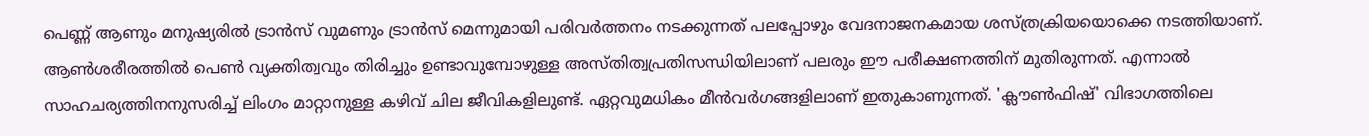പെണ്ണ് ആണും മനുഷ്യരിൽ ട്രാൻസ് വുമണും ട്രാൻസ് മെന്നുമായി പരിവർത്തനം നടക്കുന്നത് പലപ്പോഴും വേദനാജനകമായ ശസ്ത്രക്രിയയൊക്കെ നടത്തിയാണ്. ആൺശരീരത്തിൽ പെൺ വ്യക്തിത്വവും തിരിച്ചും ഉണ്ടാവുമ്പോഴുള്ള അസ്തിത്വപ്രതിസന്ധിയിലാണ് പലരും ഈ പരീക്ഷണത്തിന് മുതിരുന്നത്. എന്നാൽ സാഹചര്യത്തിനനുസരിച്ച് ലിംഗം മാറ്റാനുള്ള കഴിവ് ചില ജീവികളിലുണ്ട്. ഏറ്റവുമധികം മീൻവർഗങ്ങളിലാണ് ഇതുകാണുന്നത്. 'ക്ലൗൺഫിഷ്' വിഭാഗത്തിലെ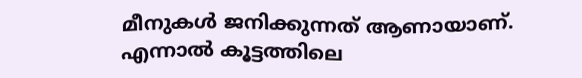മീനുകൾ ജനിക്കുന്നത് ആണായാണ്. എന്നാൽ കൂട്ടത്തിലെ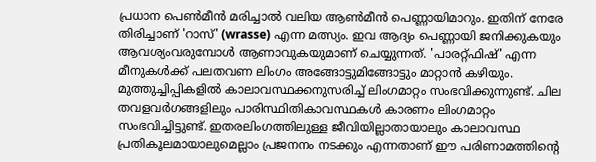പ്രധാന പെൺമീൻ മരിച്ചാൽ വലിയ ആൺമീൻ പെണ്ണായിമാറും. ഇതിന് നേരേ തിരിച്ചാണ് 'റാസ്' (wrasse) എന്ന മത്സ്യം. ഇവ ആദ്യം പെണ്ണായി ജനിക്കുകയും ആവശ്യംവരുമ്പോൾ ആണാവുകയുമാണ് ചെയ്യുന്നത്. 'പാരറ്റ്ഫിഷ്' എന്ന മീനുകൾക്ക് പലതവണ ലിംഗം അങ്ങോട്ടുമിങ്ങോട്ടും മാറ്റാൻ കഴിയും. മുത്തുച്ചിപ്പികളിൽ കാലാവസ്ഥക്കനുസരിച്ച് ലിംഗമാറ്റം സംഭവിക്കുന്നുണ്ട്. ചില തവളവർഗങ്ങളിലും പാരിസ്ഥിതികാവസ്ഥകൾ കാരണം ലിംഗമാറ്റം സംഭവിച്ചിട്ടുണ്ട്. ഇതരലിംഗത്തിലുള്ള ജീവിയില്ലാതായാലും കാലാവസ്ഥ പ്രതികൂലമായാലുമെല്ലാം പ്രജനനം നടക്കും എന്നതാണ് ഈ പരിണാമത്തിന്റെ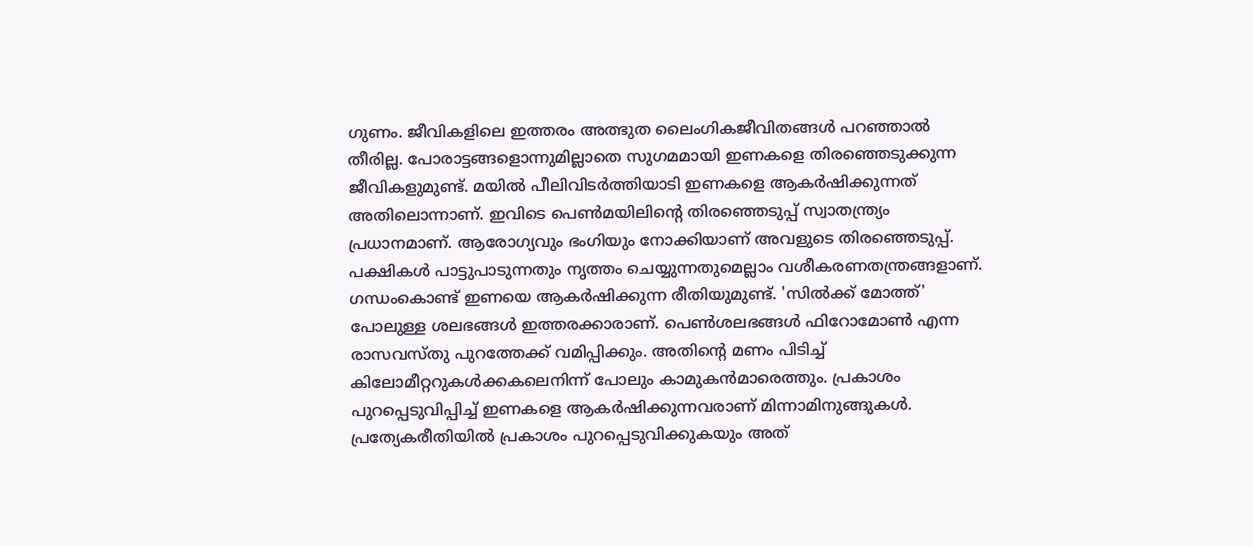ഗുണം. ജീവികളിലെ ഇത്തരം അത്ഭുത ലൈംഗികജീവിതങ്ങൾ പറഞ്ഞാൽ തീരില്ല. പോരാട്ടങ്ങളൊന്നുമില്ലാതെ സുഗമമായി ഇണകളെ തിരഞ്ഞെടുക്കുന്ന ജീവികളുമുണ്ട്. മയിൽ പീലിവിടർത്തിയാടി ഇണകളെ ആകർഷിക്കുന്നത് അതിലൊന്നാണ്. ഇവിടെ പെൺമയിലിന്റെ തിരഞ്ഞെടുപ്പ് സ്വാതന്ത്ര്യം പ്രധാനമാണ്. ആരോഗ്യവും ഭംഗിയും നോക്കിയാണ് അവളുടെ തിരഞ്ഞെടുപ്പ്. പക്ഷികൾ പാട്ടുപാടുന്നതും നൃത്തം ചെയ്യുന്നതുമെല്ലാം വശീകരണതന്ത്രങ്ങളാണ്. ഗന്ധംകൊണ്ട് ഇണയെ ആകർഷിക്കുന്ന രീതിയുമുണ്ട്. 'സിൽക്ക് മോത്ത്' പോലുള്ള ശലഭങ്ങൾ ഇത്തരക്കാരാണ്. പെൺശലഭങ്ങൾ ഫിറോമോൺ എന്ന രാസവസ്തു പുറത്തേക്ക് വമിപ്പിക്കും. അതിന്റെ മണം പിടിച്ച് കിലോമീറ്ററുകൾക്കകലെനിന്ന് പോലും കാമുകൻമാരെത്തും. പ്രകാശം പുറപ്പെടുവിപ്പിച്ച് ഇണകളെ ആകർഷിക്കുന്നവരാണ് മിന്നാമിനുങ്ങുകൾ. പ്രത്യേകരീതിയിൽ പ്രകാശം പുറപ്പെടുവിക്കുകയും അത്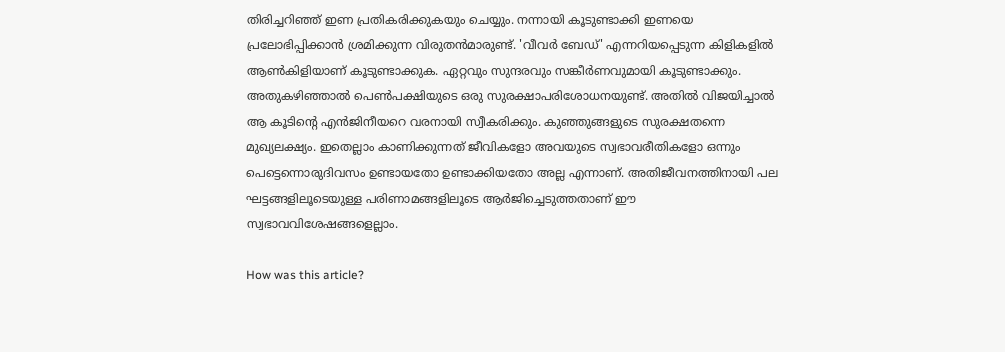തിരിച്ചറിഞ്ഞ് ഇണ പ്രതികരിക്കുകയും ചെയ്യും. നന്നായി കൂടുണ്ടാക്കി ഇണയെ പ്രലോഭിപ്പിക്കാൻ ശ്രമിക്കുന്ന വിരുതൻമാരുണ്ട്. 'വീവർ ബേഡ്' എന്നറിയപ്പെടുന്ന കിളികളിൽ ആൺകിളിയാണ് കൂടുണ്ടാക്കുക. ഏറ്റവും സുന്ദരവും സങ്കീർണവുമായി കൂടുണ്ടാക്കും. അതുകഴിഞ്ഞാൽ പെൺപക്ഷിയുടെ ഒരു സുരക്ഷാപരിശോധനയുണ്ട്. അതിൽ വിജയിച്ചാൽ ആ കൂടിന്റെ എൻജിനീയറെ വരനായി സ്വീകരിക്കും. കുഞ്ഞുങ്ങളുടെ സുരക്ഷതന്നെ മുഖ്യലക്ഷ്യം. ഇതെല്ലാം കാണിക്കുന്നത് ജീവികളോ അവയുടെ സ്വഭാവരീതികളോ ഒന്നും പെട്ടെന്നൊരുദിവസം ഉണ്ടായതോ ഉണ്ടാക്കിയതോ അല്ല എന്നാണ്. അതിജീവനത്തിനായി പല ഘട്ടങ്ങളിലൂടെയുള്ള പരിണാമങ്ങളിലൂടെ ആർജിച്ചെടുത്തതാണ് ഈ സ്വഭാവവിശേഷങ്ങളെല്ലാം.

How was this article?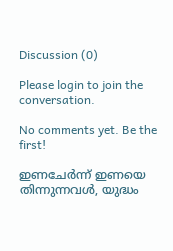Discussion (0)

Please login to join the conversation.

No comments yet. Be the first!

ഇണചേർന്ന് ഇണയെ തിന്നുന്നവൾ, യുദ്ധം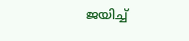ജയിച്ച്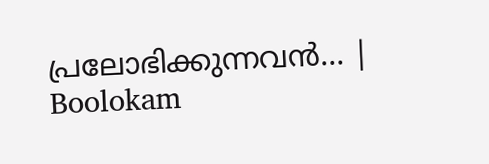പ്രലോഭിക്കുന്നവൻ… | Boolokam